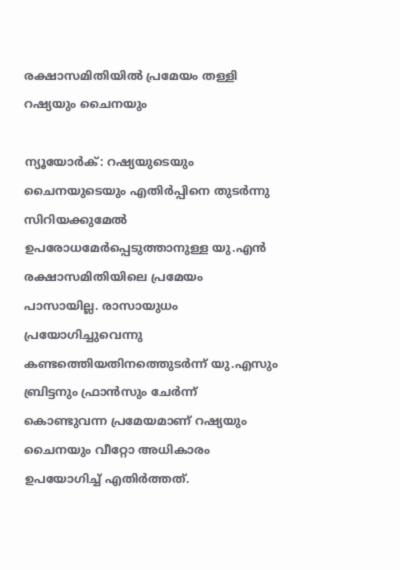രക്ഷാസമിതിയില്‍ പ്രമേയം തള്ളി റഷ്യയും ചൈനയും

ന്യൂയോര്‍ക്: റഷ്യയുടെയും ചൈനയുടെയും എതിര്‍പ്പിനെ തുടര്‍ന്നു സിറിയക്കുമേല്‍ ഉപരോധമേര്‍പ്പെടുത്താനുള്ള യു.എന്‍ രക്ഷാസമിതിയിലെ പ്രമേയം പാസായില്ല. രാസായുധം പ്രയോഗിച്ചുവെന്നു കണ്ടത്തെിയതിനത്തെുടര്‍ന്ന് യു.എസും ബ്രിട്ടനും ഫ്രാന്‍സും ചേര്‍ന്ന് കൊണ്ടുവന്ന പ്രമേയമാണ് റഷ്യയും ചൈനയും വീറ്റോ അധികാരം ഉപയോഗിച്ച് എതിര്‍ത്തത്.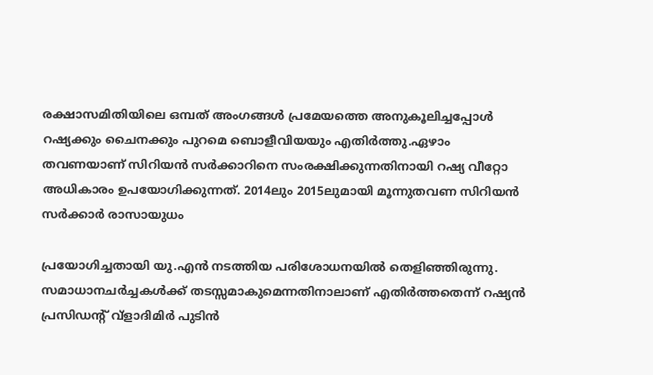രക്ഷാസമിതിയിലെ ഒമ്പത് അംഗങ്ങള്‍ പ്രമേയത്തെ അനുകൂലിച്ചപ്പോള്‍ റഷ്യക്കും ചൈനക്കും പുറമെ ബൊളീവിയയും എതിര്‍ത്തു.ഏഴാം തവണയാണ് സിറിയന്‍ സര്‍ക്കാറിനെ സംരക്ഷിക്കുന്നതിനായി റഷ്യ വീറ്റോ അധികാരം ഉപയോഗിക്കുന്നത്. 2014ലും 2015ലുമായി മൂന്നുതവണ സിറിയന്‍ സര്‍ക്കാര്‍ രാസായുധം

പ്രയോഗിച്ചതായി യു.എന്‍ നടത്തിയ പരിശോധനയില്‍ തെളിഞ്ഞിരുന്നു.
സമാധാനചര്‍ച്ചകള്‍ക്ക് തടസ്സമാകുമെന്നതിനാലാണ് എതിര്‍ത്തതെന്ന് റഷ്യന്‍ പ്രസിഡന്‍റ് വ്ളാദിമിര്‍ പുടിന്‍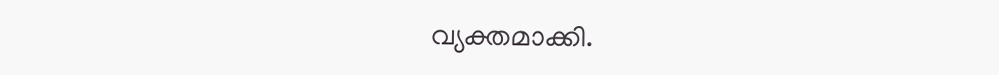വ്യക്തമാക്കി.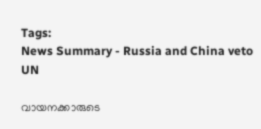Tags:
News Summary - Russia and China veto UN

വായനക്കാരുടെ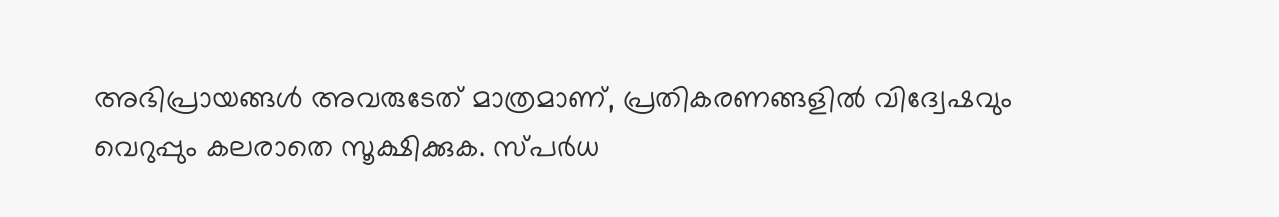അഭിപ്രായങ്ങള്‍ അവരുടേത് മാത്രമാണ്, പ്രതികരണങ്ങളിൽ വിദ്വേഷവും വെറുപ്പും കലരാതെ സൂക്ഷിക്കുക. സ്പർധ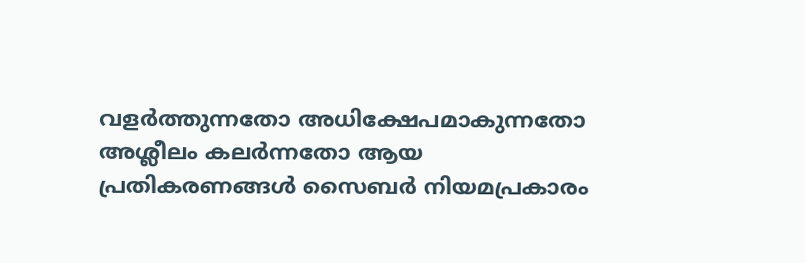വളർത്തുന്നതോ അധിക്ഷേപമാകുന്നതോ അശ്ലീലം കലർന്നതോ ആയ പ്രതികരണങ്ങൾ സൈബർ നിയമപ്രകാരം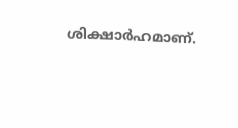ശിക്ഷാർഹമാണ്.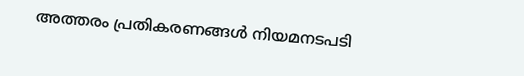അത്തരം പ്രതികരണങ്ങൾ നിയമനടപടി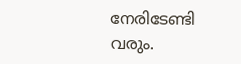നേരിടേണ്ടി വരും.